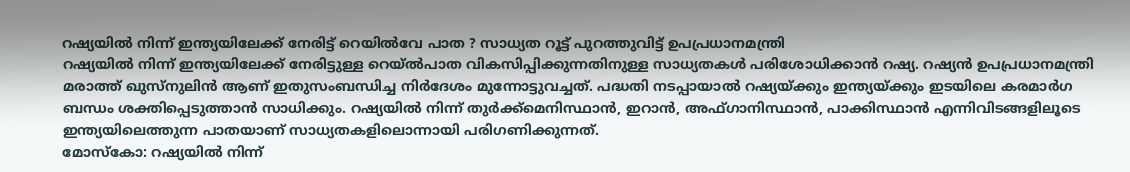റഷ്യയിൽ നിന്ന് ഇന്ത്യയിലേക്ക് നേരിട്ട് റെയിൽവേ പാത ? സാധ്യത റൂട്ട് പുറത്തുവിട്ട് ഉപപ്രധാനമന്ത്രി
റഷ്യയിൽ നിന്ന് ഇന്ത്യയിലേക്ക് നേരിട്ടുള്ള റെയ്ൽപാത വികസിപ്പിക്കുന്നതിനുള്ള സാധ്യതകൾ പരിശോധിക്കാൻ റഷ്യ. റഷ്യൻ ഉപപ്രധാനമന്ത്രി മരാത്ത് ഖുസ്നുലിൻ ആണ് ഇതുസംബന്ധിച്ച നിർദേശം മുന്നോട്ടുവച്ചത്. പദ്ധതി നടപ്പായാൽ റഷ്യയ്ക്കും ഇന്ത്യയ്ക്കും ഇടയിലെ കരമാർഗ ബന്ധം ശക്തിപ്പെടുത്താൻ സാധിക്കും. റഷ്യയിൽ നിന്ന് തുർക്ക്മെനിസ്ഥാൻ, ഇറാൻ, അഫ്ഗാനിസ്ഥാൻ, പാക്കിസ്ഥാൻ എന്നിവിടങ്ങളിലൂടെ ഇന്ത്യയിലെത്തുന്ന പാതയാണ് സാധ്യതകളിലൊന്നായി പരിഗണിക്കുന്നത്.
മോസ്കോ: റഷ്യയിൽ നിന്ന്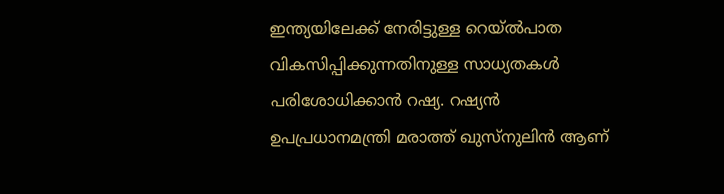ഇന്ത്യയിലേക്ക് നേരിട്ടുള്ള റെയ്ൽപാത വികസിപ്പിക്കുന്നതിനുള്ള സാധ്യതകൾ പരിശോധിക്കാൻ റഷ്യ. റഷ്യൻ ഉപപ്രധാനമന്ത്രി മരാത്ത് ഖുസ്നുലിൻ ആണ്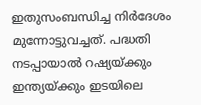ഇതുസംബന്ധിച്ച നിർദേശം മുന്നോട്ടുവച്ചത്. പദ്ധതി നടപ്പായാൽ റഷ്യയ്ക്കും ഇന്ത്യയ്ക്കും ഇടയിലെ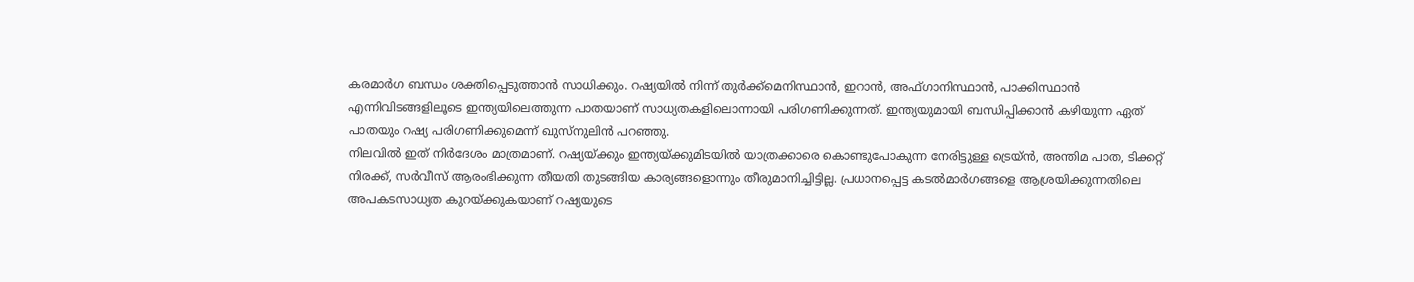കരമാർഗ ബന്ധം ശക്തിപ്പെടുത്താൻ സാധിക്കും. റഷ്യയിൽ നിന്ന് തുർക്ക്മെനിസ്ഥാൻ, ഇറാൻ, അഫ്ഗാനിസ്ഥാൻ, പാക്കിസ്ഥാൻ എന്നിവിടങ്ങളിലൂടെ ഇന്ത്യയിലെത്തുന്ന പാതയാണ് സാധ്യതകളിലൊന്നായി പരിഗണിക്കുന്നത്. ഇന്ത്യയുമായി ബന്ധിപ്പിക്കാൻ കഴിയുന്ന ഏത് പാതയും റഷ്യ പരിഗണിക്കുമെന്ന് ഖുസ്നുലിൻ പറഞ്ഞു.
നിലവിൽ ഇത് നിർദേശം മാത്രമാണ്. റഷ്യയ്ക്കും ഇന്ത്യയ്ക്കുമിടയിൽ യാത്രക്കാരെ കൊണ്ടുപോകുന്ന നേരിട്ടുള്ള ട്രെയ്ൻ, അന്തിമ പാത, ടിക്കറ്റ് നിരക്ക്, സർവീസ് ആരംഭിക്കുന്ന തീയതി തുടങ്ങിയ കാര്യങ്ങളൊന്നും തീരുമാനിച്ചിട്ടില്ല. പ്രധാനപ്പെട്ട കടൽമാർഗങ്ങളെ ആശ്രയിക്കുന്നതിലെ അപകടസാധ്യത കുറയ്ക്കുകയാണ് റഷ്യയുടെ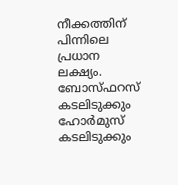നീക്കത്തിന് പിന്നിലെ പ്രധാന ലക്ഷ്യം. ബോസ്ഫറസ് കടലിടുക്കും ഹോർമുസ് കടലിടുക്കും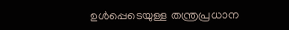ഉൾപ്പെടെയുള്ള തന്ത്രപ്രധാന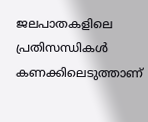ജലപാതകളിലെ പ്രതിസന്ധികൾ കണക്കിലെടുത്താണ്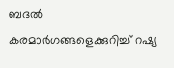ബദൽ കരമാർഗങ്ങളെക്കുറിച്ച് റഷ്യ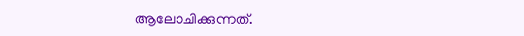ആലോചിക്കുന്നത്.